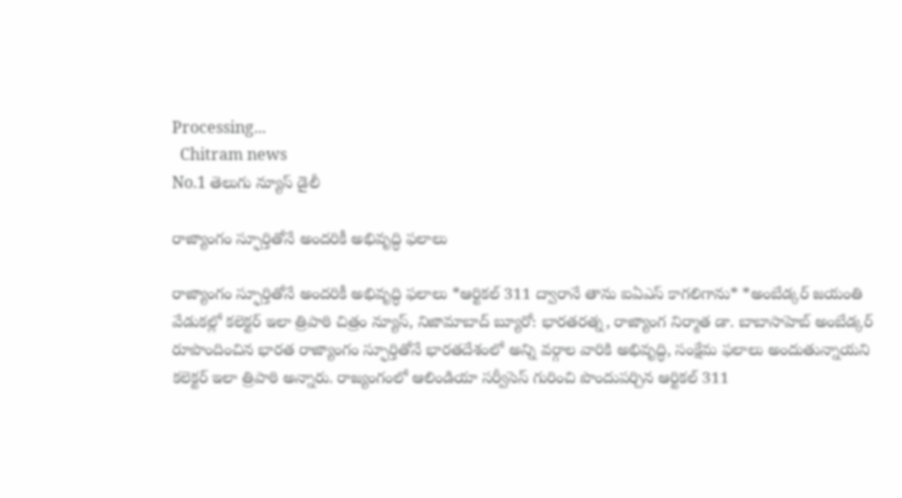Processing...
  Chitram news
No.1 తెలుగు న్యూస్ డైలీ

రాజ్యాంగం స్ఫూర్తితోనే అందరికీ అభివృద్ధి ఫలాలు

రాజ్యాంగం స్ఫూర్తితోనే అందరికీ అభివృద్ధి ఫలాలు *ఆర్టికల్ 311 ద్వారానే తాను ఐఏఎస్ కాగలిగాను* *అంబేడ్కర్ జయంతి వేడుకల్లో కలెక్టర్ ఇలా త్రిపాఠి చిత్రం న్యూస్, నిజామాబాద్ బ్యూరో: భారతరత్న, రాజ్యాంగ నిర్మాత డా. బాబాసాహెబ్ అంబేడ్కర్ రూపొందించిన భారత రాజ్యాంగం స్ఫూర్తితోనే భారతదేశంలో అన్ని వర్గాల వారికి అభివృద్ధి, సంక్షేమ ఫలాలు అందుతున్నాయని కలెక్టర్ ఇలా త్రిపాఠి అన్నారు. రాజ్యంగంలో ఆలిండియా సర్వీసెస్ గురించి పొందుపర్చిన ఆర్టికల్ 311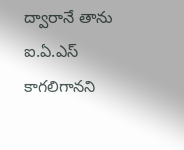ద్వారానే తాను ఐ.ఏ.ఎస్ కాగలిగానని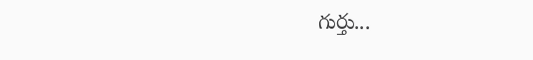గుర్తు...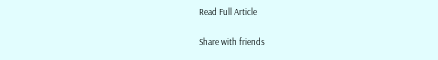Read Full Article

Share with friends